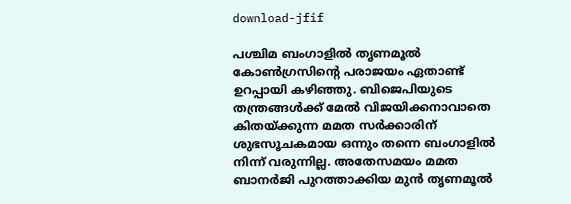download-jfif

പശ്ചിമ ബംഗാളിൽ തൃണമൂൽ കോൺഗ്രസിന്റെ പരാജയം ഏതാണ്ട് ഉറപ്പായി കഴിഞ്ഞു. ബിജെപിയുടെ തന്ത്രങ്ങൾക്ക് മേൽ വിജയിക്കനാവാതെ കിതയ്ക്കുന്ന മമത സർക്കാരിന് ശുഭസൂചകമായ ഒന്നും തന്നെ ബംഗാളിൽ നിന്ന് വരുന്നില്ല. അതേസമയം മമത ബാനർജി പുറത്താക്കിയ മുൻ തൃണമൂൽ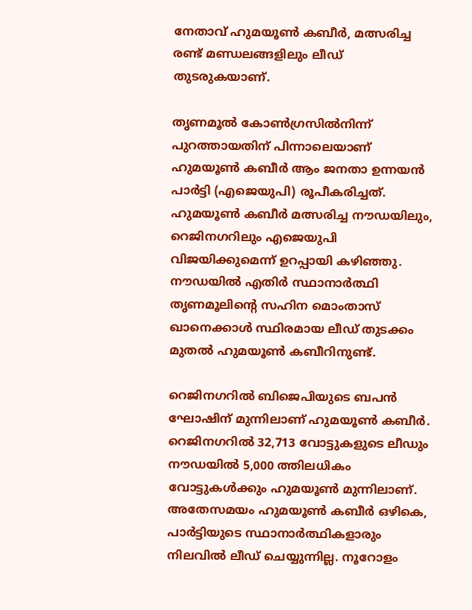നേതാവ് ഹുമയൂൺ കബീർ, മത്സരിച്ച രണ്ട് മണ്ഡലങ്ങളിലും ലീഡ് തുടരുകയാണ്.

തൃണമൂൽ കോൺഗ്രസിൽനിന്ന് പുറത്തായതിന് പിന്നാലെയാണ് ഹുമയൂൺ കബീർ ആം ജനതാ ഉന്നയൻ പാർട്ടി (എജെയുപി) രൂപീകരിച്ചത്. ഹുമയൂൺ കബീർ മത്സരിച്ച നൗഡയിലും, റെജിനഗറിലും എജെയുപി വിജയിക്കുമെന്ന് ഉറപ്പായി കഴിഞ്ഞു. നൗഡയിൽ എതിർ സ്ഥാനാർത്ഥി തൃണമൂലിന്റെ സഹിന മൊംതാസ് ഖാനെക്കാൾ സ്ഥിരമായ ലീഡ് തുടക്കം മുതൽ ഹുമയൂൺ കബീറിനുണ്ട്.

റെജിനഗറിൽ ബിജെപിയുടെ ബപൻ ഘോഷിന് മുന്നിലാണ് ഹുമയൂൺ കബീർ.  റെജിനഗറിൽ 32,713 വോട്ടുകളുടെ ലീഡും നൗഡയിൽ 5,000 ത്തിലധികം വോട്ടുകൾക്കും ഹുമയൂൺ മുന്നിലാണ്. അതേസമയം ഹുമയൂൺ കബീർ ഒഴികെ, പാർട്ടിയുടെ സ്ഥാനാർത്ഥികളാരും നിലവിൽ ലീഡ് ചെയ്യുന്നില്ല. നൂറോളം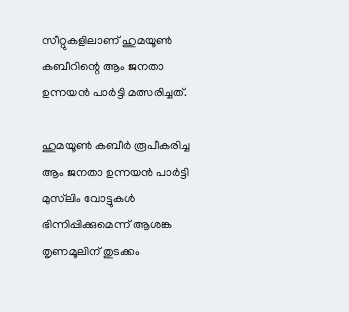സീറ്റുകളിലാണ് ഹുമയൂൺ കബീറിന്റെ ആം ജനതാ ഉന്നയൻ പാർട്ടി മത്സരിച്ചത്.

ഹുമയൂൺ കബീർ രൂപീകരിച്ച ആം ജനതാ ഉന്നയൻ പാർട്ടി മുസ്‌ലിം വോട്ടുകൾ ഭിന്നിപ്പിക്കുമെന്ന് ആശങ്ക തൃണമൂലിന് തുടക്കം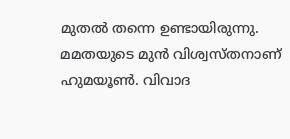മുതൽ തന്നെ ഉണ്ടായിരുന്നു. മമതയുടെ മുൻ വിശ്വസ്തനാണ് ഹുമയൂൺ. വിവാദ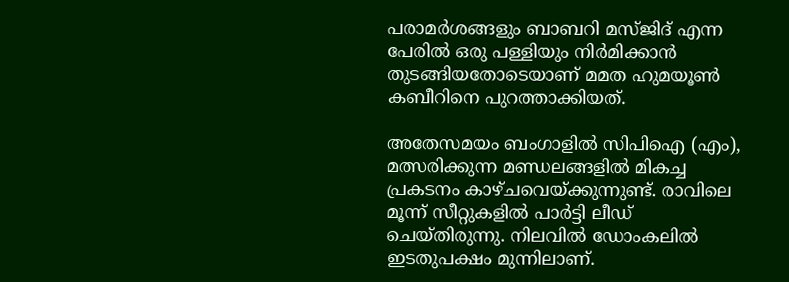പരാമർശങ്ങളും ബാബറി മസ്ജിദ് എന്ന പേരിൽ ഒരു പള്ളിയും നിർമിക്കാൻ തുടങ്ങിയതോടെയാണ് മമത ഹുമയൂൺ കബീറിനെ പുറത്താക്കിയത്.

അതേസമയം ബംഗാളിൽ സിപിഐ (എം), മത്സരിക്കുന്ന മണ്ഡലങ്ങളിൽ മികച്ച പ്രകടനം കാഴ്ചവെയ്ക്കുന്നുണ്ട്. രാവിലെ മൂന്ന് സീറ്റുകളിൽ പാർട്ടി ലീഡ് ചെയ്തിരുന്നു. നിലവിൽ ഡോംകലിൽ ഇടതുപക്ഷം മുന്നിലാണ്.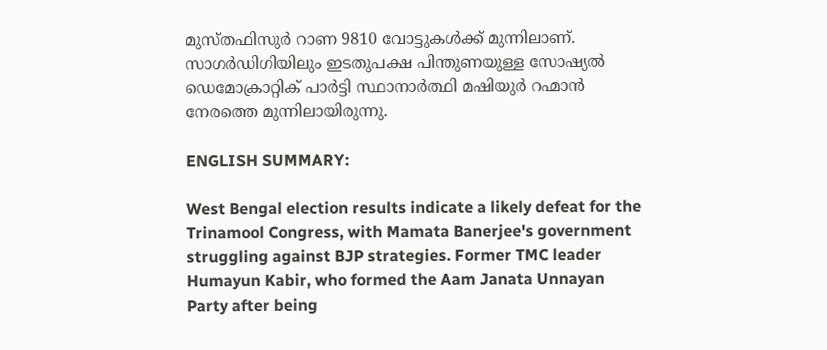മുസ്തഫിസുർ റാണ 9810 വോട്ടുകൾക്ക് മുന്നിലാണ്. സാഗർഡിഗിയിലും ഇടതുപക്ഷ പിന്തുണയുള്ള സോഷ്യൽ ഡെമോക്രാറ്റിക് പാർട്ടി സ്ഥാനാർത്ഥി മഷിയുർ റഹ്മാൻ നേരത്തെ മുന്നിലായിരുന്നു.

ENGLISH SUMMARY:

West Bengal election results indicate a likely defeat for the Trinamool Congress, with Mamata Banerjee's government struggling against BJP strategies. Former TMC leader Humayun Kabir, who formed the Aam Janata Unnayan Party after being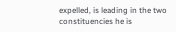expelled, is leading in the two constituencies he is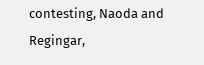contesting, Naoda and Regingar,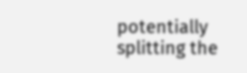potentially splitting the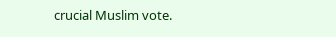crucial Muslim vote.